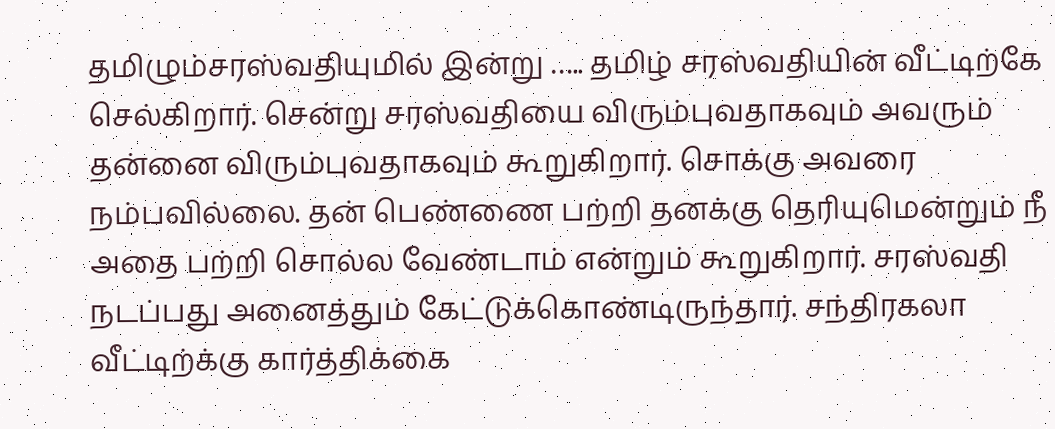தமிழும்சரஸ்வதியுமில் இன்று ….. தமிழ் சரஸ்வதியின் வீட்டிற்கே செல்கிறார். சென்று சரஸ்வதியை விரும்புவதாகவும் அவரும் தன்னை விரும்புவதாகவும் கூறுகிறார். சொக்கு அவரை நம்பவில்லை. தன் பெண்ணை பற்றி தனக்கு தெரியுமென்றும் நீ அதை பற்றி சொல்ல வேண்டாம் என்றும் கூறுகிறார். சரஸ்வதி நடப்பது அனைத்தும் கேட்டுக்கொண்டிருந்தார். சந்திரகலா வீட்டிற்க்கு கார்த்திக்கை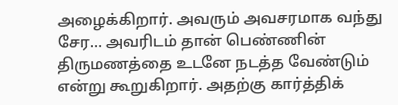அழைக்கிறார். அவரும் அவசரமாக வந்து சேர… அவரிடம் தான் பெண்ணின் திருமணத்தை உடனே நடத்த வேண்டும் என்று கூறுகிறார். அதற்கு கார்த்திக்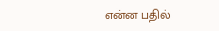என்ன பதில்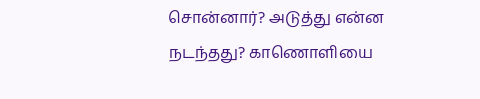சொன்னார்? அடுத்து என்ன நடந்தது? காணொளியை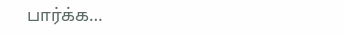பார்க்க…